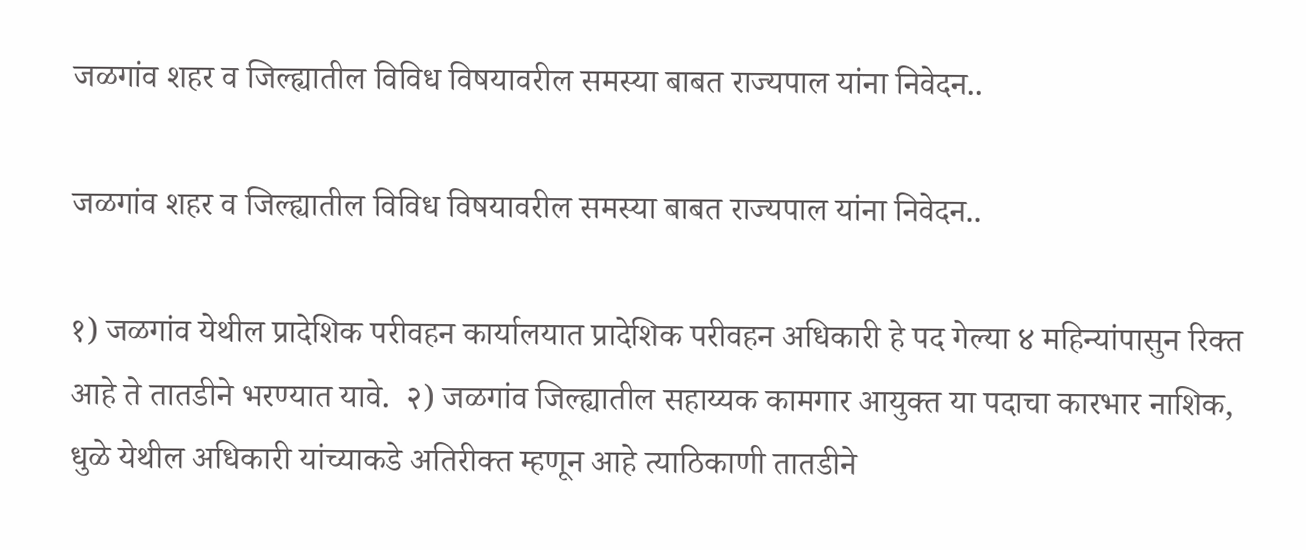जळगांव शहर व जिल्ह्यातील विविध विषयावरील समस्या बाबत राज्यपाल यांना निवेदन..

जळगांव शहर व जिल्ह्यातील विविध विषयावरील समस्या बाबत राज्यपाल यांना निवेदन..

१) जळगांव येथील प्रादेशिक परीवहन कार्यालयात प्रादेशिक परीवहन अधिकारी हे पद गेल्या ४ महिन्यांपासुन रिक्त आहे ते तातडीने भरण्यात यावे.  २) जळगांव जिल्ह्यातील सहाय्यक कामगार आयुक्त या पदाचा कारभार नाशिक, धुळे येथील अधिकारी यांच्याकडे अतिरीक्त म्हणून आहे त्याठिकाणी तातडीने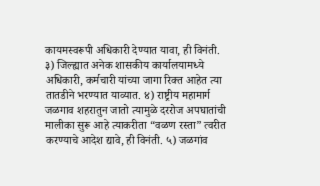कायमस्वरूपी अधिकारी देण्यात यावा, ही विनंती. ३) जिल्ह्यात अनेक शासकीय कार्यालयामध्ये अधिकारी, कर्मचारी यांच्या जागा रिक्त आहेत त्या तातडीने भरण्यात याव्यात. ४) राष्ट्रीय महामार्ग जळगाव शहरातुन जातो त्यामुळे दररोज अपघातांची मालीका सुरू आहे त्याकरीता “वळण रस्ता” त्वरीत करण्याचे आदेश द्यावे, ही विनंती. ५) जळगांव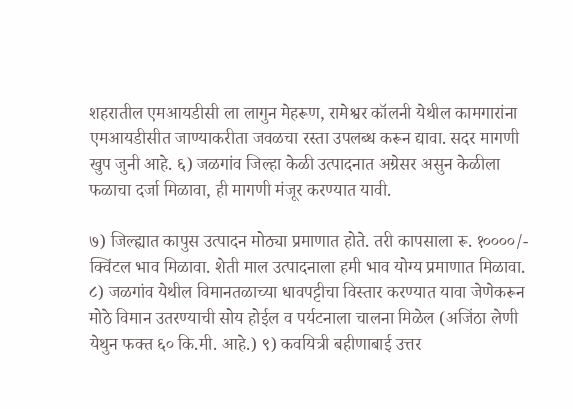शहरातील एमआयडीसी ला लागुन मेहरूण, रामेश्वर कॉलनी येथील कामगारांना एमआयडीसीत जाण्याकरीता जवळचा रस्ता उपलब्ध करून द्यावा. सदर मागणी खुप जुनी आहे. ६) जळगांव जिल्हा केळी उत्पादनात अग्रेसर असुन केळीला फळाचा दर्जा मिळावा, ही मागणी मंजूर करण्यात यावी.

७) जिल्ह्यात कापुस उत्पादन मोठ्या प्रमाणात होते. तरी कापसाला रू. १००००/- क्विंटल भाव मिळावा. शेती माल उत्पादनाला हमी भाव योग्य प्रमाणात मिळावा. ८) जळगांव येथील विमानतळाच्या धावपट्टीचा विस्तार करण्यात यावा जेणेकरून मोठे विमान उतरण्याची सोय होईल व पर्यटनाला चालना मिळेल (अजिंठा लेणी येथुन फक्त ६० कि.मी. आहे.) ९) कवयित्री बहीणाबाई उत्तर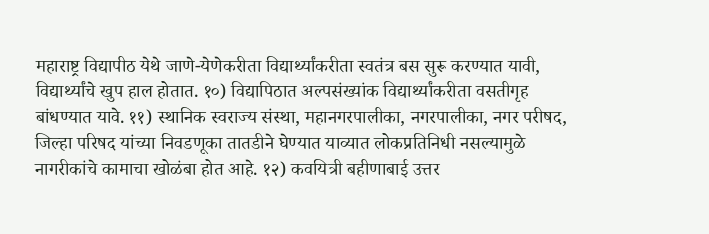महाराष्ट्र विद्यापीठ येथे जाणे-येणेकरीता विद्यार्थ्यांकरीता स्वतंत्र बस सुरू करण्यात यावी, विद्यार्थ्यांचे खुप हाल होतात. १०) विद्यापिठात अल्पसंख्यांक विद्यार्थ्यांकरीता वसतीगृह बांधण्यात यावे. ११) स्थानिक स्वराज्य संस्था, महानगरपालीका, नगरपालीका, नगर परीषद, जिल्हा परिषद यांच्या निवडणूका तातडीने घेण्यात याव्यात लोकप्रतिनिधी नसल्यामुळे नागरीकांचे कामाचा खोळंबा होत आहे. १२) कवयित्री बहीणाबाई उत्तर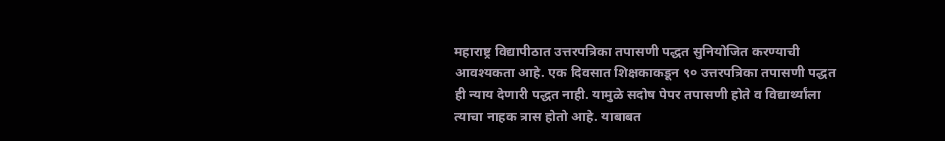महाराष्ट्र विद्यापीठात उत्तरपत्रिका तपासणी पद्धत सुनियोजित करण्याची आवश्यकता आहे. एक दिवसात शिक्षकाकडून ९० उत्तरपत्रिका तपासणी पद्धत ही न्याय देणारी पद्धत नाही. यामुळे सदोष पेपर तपासणी होते व विद्यार्थ्यांला त्याचा नाहक त्रास होतो आहे. याबाबत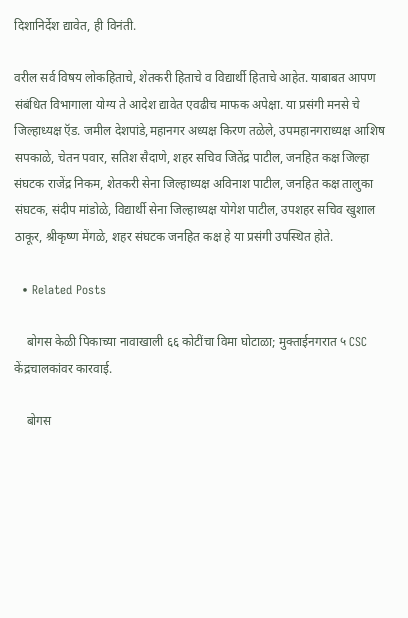दिशानिर्देश द्यावेत, ही विनंती.

वरील सर्व विषय लोकहिताचे, शेतकरी हिताचे व विद्यार्थी हिताचे आहेत. याबाबत आपण संबंधित विभागाला योग्य ते आदेश द्यावेत एवढीच माफक अपेक्षा. या प्रसंगी मनसे चे जिल्हाध्यक्ष ऍड. जमील देशपांडे,महानगर अध्यक्ष किरण तळेले, उपमहानगराध्यक्ष आशिष सपकाळे, चेतन पवार, सतिश सैदाणे, शहर सचिव जितेंद्र पाटील, जनहित कक्ष जिल्हा संघटक राजेंद्र निकम, शेतकरी सेना जिल्हाध्यक्ष अविनाश पाटील, जनहित कक्ष तालुका संघटक, संदीप मांडोळे, विद्यार्थी सेना जिल्हाध्यक्ष योगेश पाटील, उपशहर सचिव खुशाल ठाकूर, श्रीकृष्ण मेंगळे, शहर संघटक जनहित कक्ष हे या प्रसंगी उपस्थित होते.

  • Related Posts

    बोगस केळी पिकाच्या नावाखाली ६६ कोटींचा विमा घोटाळा; मुक्ताईनगरात ५ CSC केंद्रचालकांवर कारवाई.

    बोगस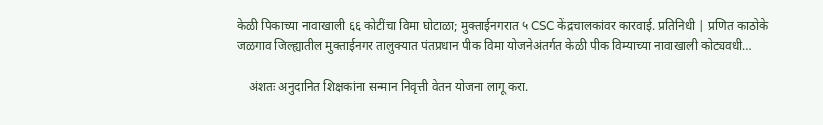केळी पिकाच्या नावाखाली ६६ कोटींचा विमा घोटाळा; मुक्ताईनगरात ५ CSC केंद्रचालकांवर कारवाई. प्रतिनिधी | प्रणित काठोके जळगाव जिल्ह्यातील मुक्ताईनगर तालुक्यात पंतप्रधान पीक विमा योजनेअंतर्गत केळी पीक विम्याच्या नावाखाली कोट्यवधी…

    अंशतः अनुदानित शिक्षकांना सन्मान निवृत्ती वेतन योजना लागू करा.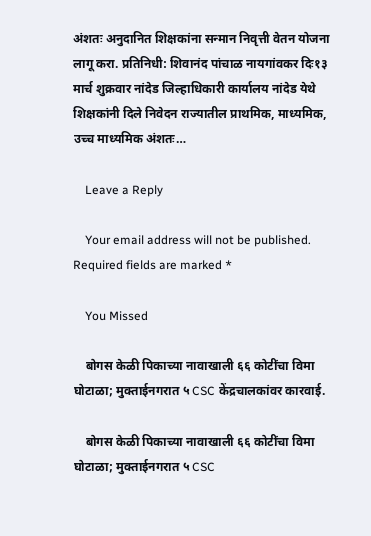अंशतः अनुदानित शिक्षकांना सन्मान निवृत्ती वेतन योजना लागू करा. प्रतिनिधी: शिवानंद पांचाळ नायगांवकर दिः१३ मार्च शुक्रवार नांदेड जिल्हाधिकारी कार्यालय नांदेड येथे शिक्षकांनी दिले निवेदन राज्यातील प्राथमिक, माध्यमिक, उच्च माध्यमिक अंशतः…

    Leave a Reply

    Your email address will not be published. Required fields are marked *

    You Missed

    बोगस केळी पिकाच्या नावाखाली ६६ कोटींचा विमा घोटाळा; मुक्ताईनगरात ५ CSC केंद्रचालकांवर कारवाई.

    बोगस केळी पिकाच्या नावाखाली ६६ कोटींचा विमा घोटाळा; मुक्ताईनगरात ५ CSC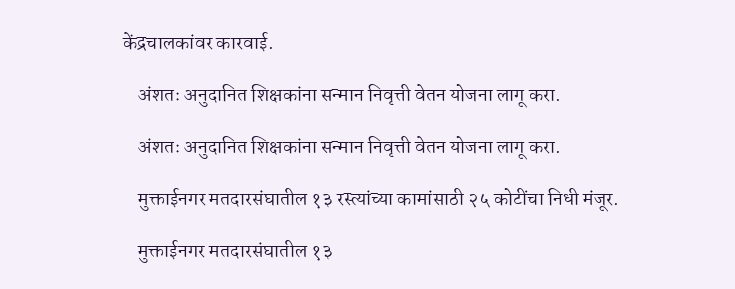केंद्रचालकांवर कारवाई.

    अंशतः अनुदानित शिक्षकांना सन्मान निवृत्ती वेतन योजना लागू करा.

    अंशतः अनुदानित शिक्षकांना सन्मान निवृत्ती वेतन योजना लागू करा.

    मुक्ताईनगर मतदारसंघातील १३ रस्त्यांच्या कामांसाठी २५ कोटींचा निधी मंजूर.

    मुक्ताईनगर मतदारसंघातील १३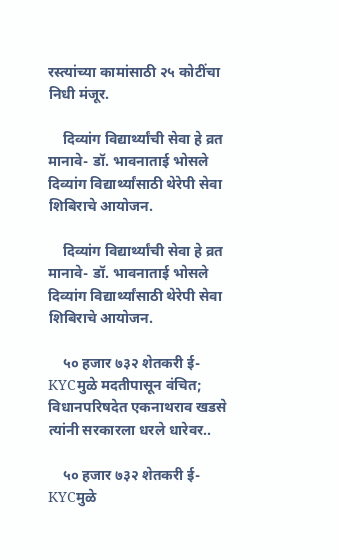रस्त्यांच्या कामांसाठी २५ कोटींचा निधी मंजूर.

    दिव्यांग विद्यार्थ्यांची सेवा हे व्रत मानावे- डॉ. भावनाताई भोसले दिव्यांग विद्यार्थ्यांसाठी थेरेपी सेवा शिबिराचे आयोजन.

    दिव्यांग विद्यार्थ्यांची सेवा हे व्रत मानावे- डॉ. भावनाताई भोसले दिव्यांग विद्यार्थ्यांसाठी थेरेपी सेवा शिबिराचे आयोजन.

    ५० हजार ७३२ शेतकरी ई-KYCमुळे मदतीपासून वंचित; विधानपरिषदेत एकनाथराव खडसे त्यांनी सरकारला धरले धारेवर..

    ५० हजार ७३२ शेतकरी ई-KYCमुळे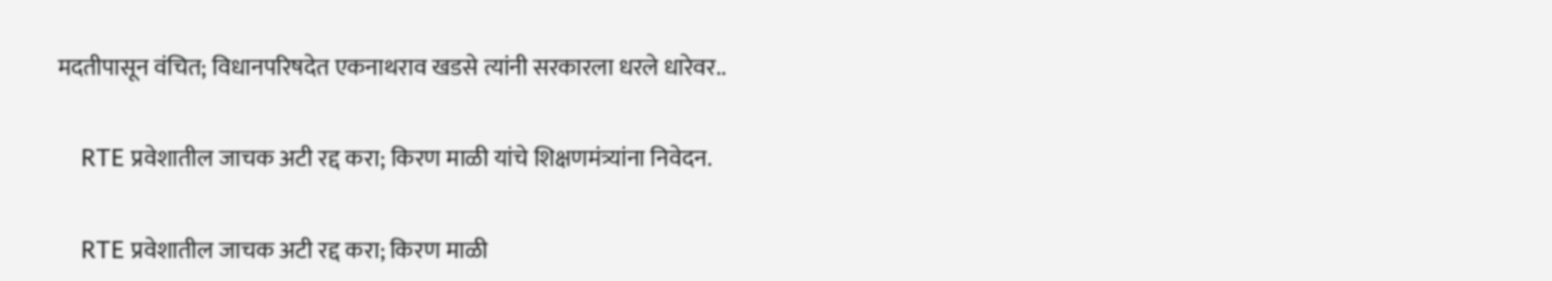मदतीपासून वंचित; विधानपरिषदेत एकनाथराव खडसे त्यांनी सरकारला धरले धारेवर..

    RTE प्रवेशातील जाचक अटी रद्द करा; किरण माळी यांचे शिक्षणमंत्र्यांना निवेदन.

    RTE प्रवेशातील जाचक अटी रद्द करा; किरण माळी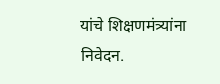यांचे शिक्षणमंत्र्यांना निवेदन.